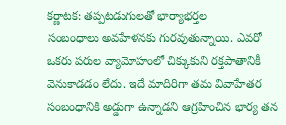కర్ణాటక: తప్పటడుగులతో భార్యాభర్తల
సంబంధాలు అవహేళనకు గురవుతున్నాయి. ఎవరో ఒకరు పరుల వ్యామోహంలో చిక్కుకుని రక్తపాతానికీ వెనుకాడడం లేదు. ఇదే మాదిరిగా తమ వివాహేతర సంబంధానికి అడ్డుగా ఉన్నాడని ఆగ్రహించిన భార్య తన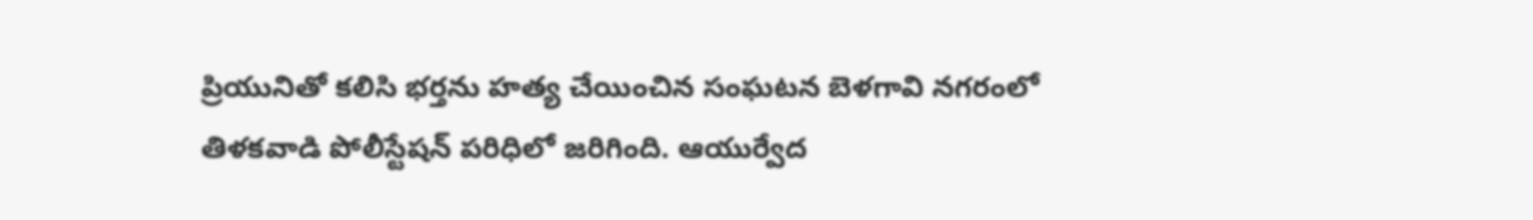ప్రియునితో కలిసి భర్తను హత్య చేయించిన సంఘటన బెళగావి నగరంలో తిళకవాడి పోలీస్టేషన్ పరిధిలో జరిగింది. ఆయుర్వేద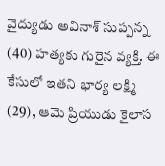వైద్యుడు అవినాశ్ సుప్పన్న (40) హత్యకు గురైన వ్యక్తి. ఈ కేసులో ఇతని భార్య లక్ష్మి (29), ఆమె ప్రియుడు కైలాస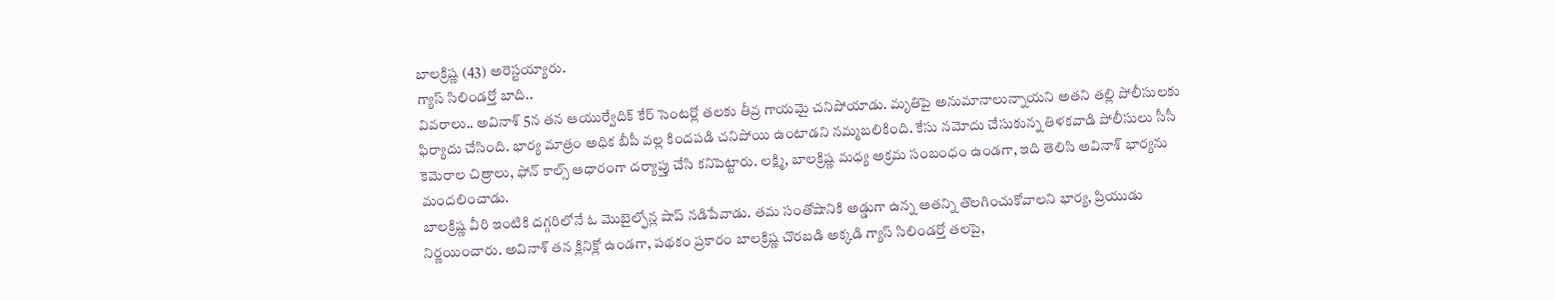బాలక్రిష్ణ (43) అరెస్టయ్యారు.
గ్యాస్ సిలిండర్తో బాది..
వివరాలు.. అవినాశ్ 5న తన ఆయుర్వేదిక్ కేర్ సెంటర్లో తలకు తీవ్ర గాయమై చనిపోయాడు. మృతిపై అనుమానాలున్నాయని అతని తల్లి పోలీసులకు ఫిర్యాదు చేసింది. భార్య మాత్రం అధిక బీపీ వల్ల కిందపడి చనిపోయి ఉంటాడని నమ్మబలికింది. కేసు నమోదు చేసుకున్న తిళకవాడి పోలీసులు సీసీ కెమెరాల చిత్రాలు, ఫోన్ కాల్స్ ఆధారంగా దర్యాప్తు చేసి కనిపెట్టారు. లక్ష్మి, బాలక్రిష్ణ మధ్య అక్రమ సంబంధం ఉండగా, ఇది తెలిసి అవినాశ్ భార్యను మందలించాడు.
బాలక్రిష్ణ వీరి ఇంటికి దగ్గరిలోనే ఓ మొబైల్ఫోన్ల షాప్ నడిపేవాడు. తమ సంతోషానికి అడ్డుగా ఉన్న అతన్ని తొలగించుకోవాలని భార్య, ప్రియుడు నిర్ణయించారు. అవినాశ్ తన క్లినిక్లో ఉండగా, పథకం ప్రకారం బాలక్రిష్ణ చొరబడి అక్కడి గ్యాస్ సిలిండర్తో తలపై,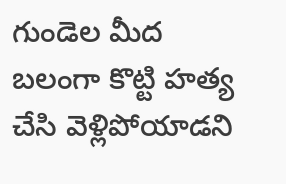గుండెల మీద బలంగా కొట్టి హత్య చేసి వెళ్లిపోయాడని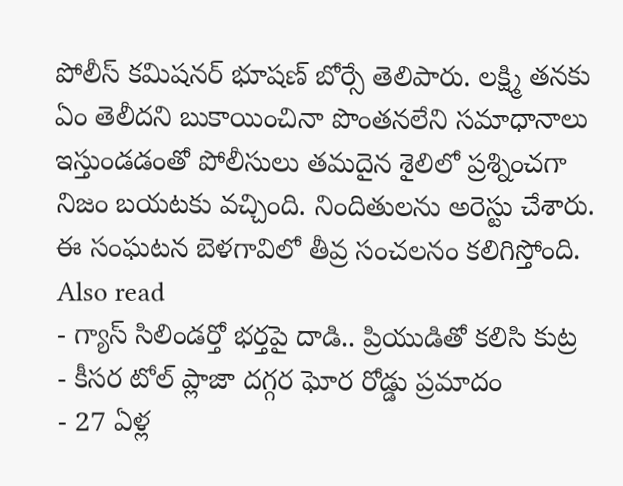పోలీస్ కమిషనర్ భూషణ్ బోర్సే తెలిపారు. లక్ష్మి తనకు ఏం తెలీదని బుకాయించినా పొంతనలేని సమాధానాలు ఇస్తుండడంతో పోలీసులు తమదైన శైలిలో ప్రశ్నించగా నిజం బయటకు వచ్చింది. నిందితులను అరెస్టు చేశారు. ఈ సంఘటన బెళగావిలో తీవ్ర సంచలనం కలిగిస్తోంది.
Also read
- గ్యాస్ సిలిండర్తో భర్తపై దాడి.. ప్రియుడితో కలిసి కుట్ర
- కీసర టోల్ ప్లాజా దగ్గర ఘోర రోడ్డు ప్రమాదం
- 27 ఏళ్ల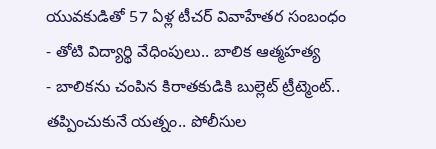యువకుడితో 57 ఏళ్ల టీచర్ వివాహేతర సంబంధం
- తోటి విద్యార్థి వేధింపులు.. బాలిక ఆత్మహత్య
- బాలికను చంపిన కిరాతకుడికి బుల్లెట్ ట్రీట్మెంట్.. తప్పించుకునే యత్నం.. పోలీసుల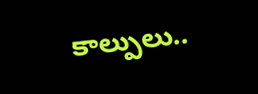కాల్పులు..